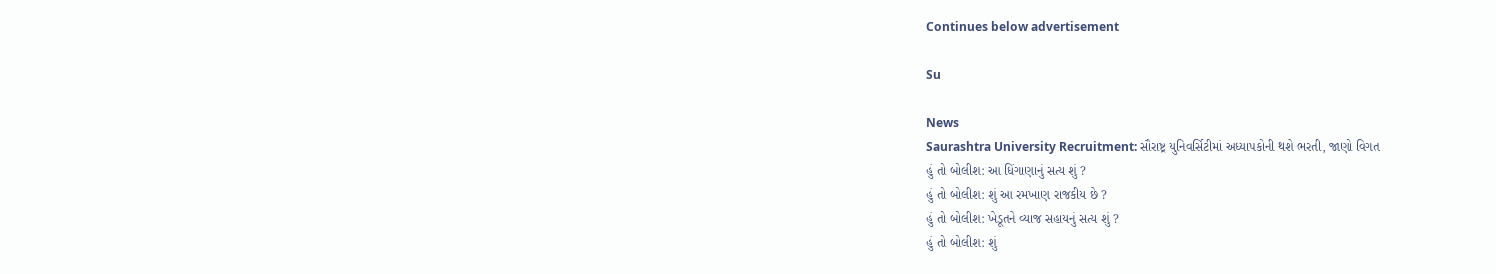Continues below advertisement

Su

News
Saurashtra University Recruitment: સૌરાષ્ટ્ર યુનિવર્સિટીમાં અધ્યાપકોની થશે ભરતી, જાણો વિગત
હું તો બોલીશ: આ ધિંગાણાનું સત્ય શું ?
હું તો બોલીશ: શું આ રમખાણ રાજકીય છે ?
હું તો બોલીશ: ખેડૂતને વ્યાજ સહાયનું સત્ય શું ?
હું તો બોલીશ: શું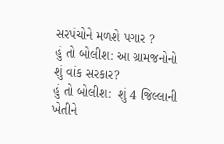સરપંચોને મળશે પગાર ?
હું તો બોલીશ: આ ગ્રામજનોનો શું વાંક સરકાર?
હું તો બોલીશ:  શું 4 જિલ્લાની ખેતીને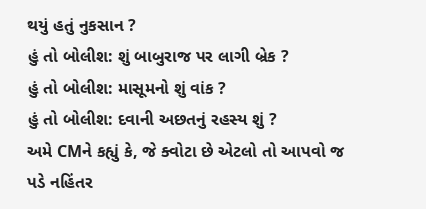થયું હતું નુકસાન ?
હું તો બોલીશ: શું બાબુરાજ પર લાગી બ્રેક ?
હું તો બોલીશ: માસૂમનો શું વાંક ?
હું તો બોલીશ: દવાની અછતનું રહસ્ય શું ?
અમે CMને કહ્યું કે, જે ક્વોટા છે એટલો તો આપવો જ પડે નહિંતર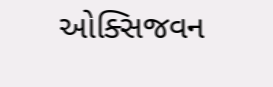ઓક્સિજવન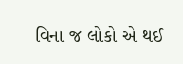વિના જ લોકો એ થઈ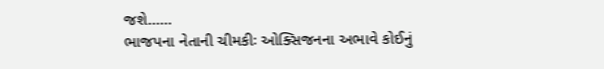જશે......
ભાજપના નેતાની ચીમકીઃ ઓક્સિજનના અભાવે કોઈનું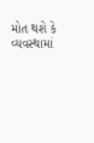મોત થશે કે વ્યવસ્થામાં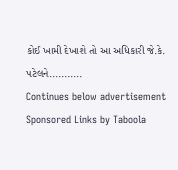કોઈ ખામી દેખાશે તો આ અધિકારી જે.કે. પટેલને...........
Continues below advertisement
Sponsored Links by Taboola